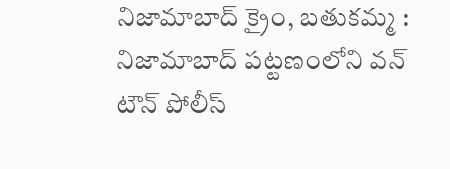నిజామాబాద్ క్రైం, బతుకమ్మ : నిజామాబాద్ పట్టణంలోని వన్ టౌన్ పోలీస్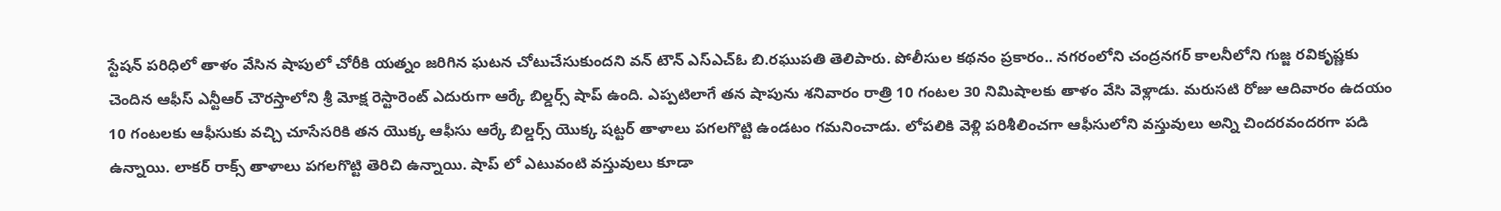స్టేషన్ పరిధిలో తాళం వేసిన షాపులో చోరీకి యత్నం జరిగిన ఘటన చోటుచేసుకుందని వన్ టౌన్ ఎస్ఎచ్ఓ బి.రఘుపతి తెలిపారు. పోలీసుల కథనం ప్రకారం.. నగరంలోని చంద్రనగర్ కాలనీలోని గుజ్జ రవికృష్ణకు చెందిన ఆఫీస్ ఎన్టీఆర్ చౌరస్తాలోని శ్రీ మోక్ష రెస్టారెంట్ ఎదురుగా ఆర్కే బిల్డర్స్ షాప్ ఉంది. ఎప్పటిలాగే తన షాపును శనివారం రాత్రి 10 గంటల 30 నిమిషాలకు తాళం వేసి వెళ్లాడు. మరుసటి రోజు ఆదివారం ఉదయం 10 గంటలకు ఆఫీసుకు వచ్చి చూసేసరికి తన యొక్క ఆఫీసు ఆర్కే బిల్డర్స్ యొక్క షట్టర్ తాళాలు పగలగొట్టి ఉండటం గమనించాడు. లోపలికి వెళ్లి పరిశీలించగా ఆఫీసులోని వస్తువులు అన్ని చిందరవందరగా పడి ఉన్నాయి. లాకర్ రాక్స్ తాళాలు పగలగొట్టి తెరిచి ఉన్నాయి. షాప్ లో ఎటువంటి వస్తువులు కూడా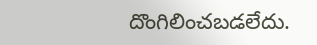దొంగిలించబడలేదు.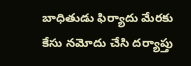బాధితుడు ఫిర్యాదు మేరకు కేసు నమోదు చేసి దర్యాప్తు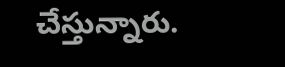చేస్తున్నారు.